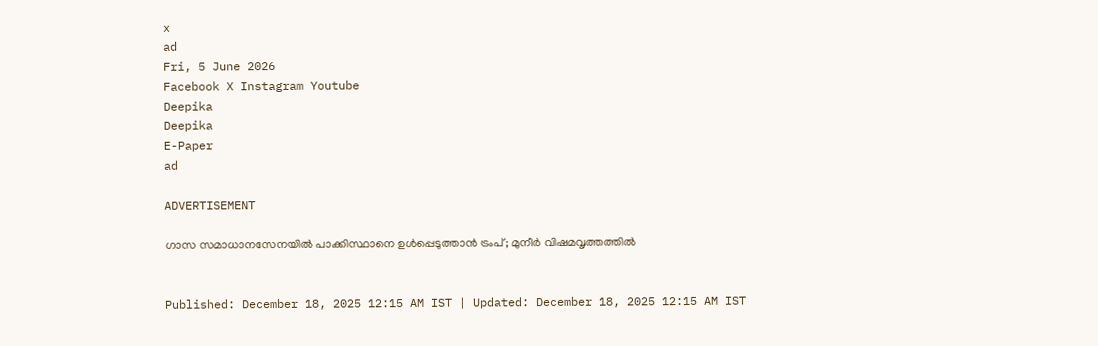x
ad
Fri, 5 June 2026
Facebook X Instagram Youtube
Deepika
Deepika
E-Paper
ad

ADVERTISEMENT

ഗാസ സമാധാനസേനയിൽ പാക്കിസ്ഥാനെ ഉൾപ്പെടുത്താൻ ട്രംപ്; മുനീർ വിഷമവൃത്തത്തിൽ


Published: December 18, 2025 12:15 AM IST | Updated: December 18, 2025 12:15 AM IST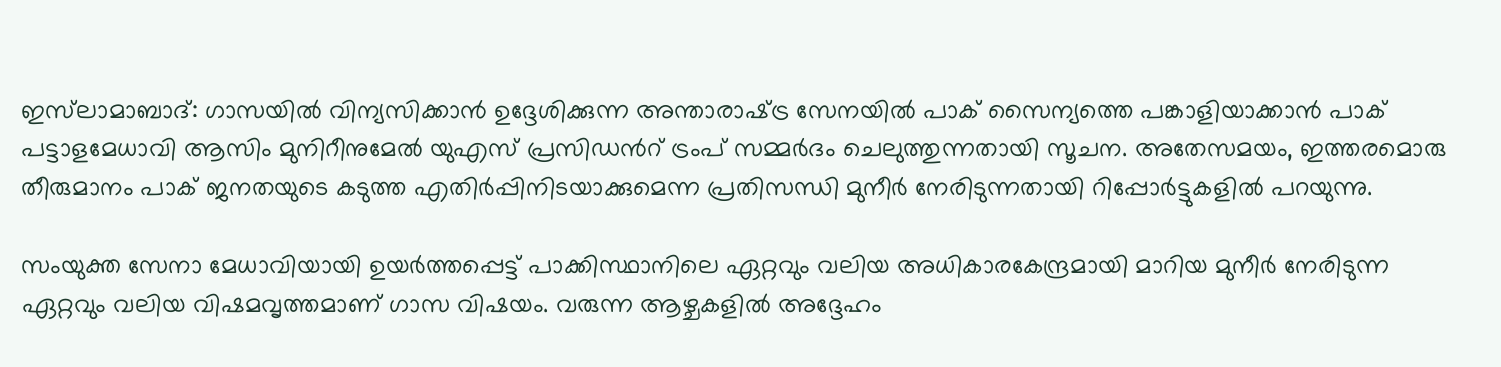ഇസ്‌ലാമാബാദ്: ഗാസയിൽ വിന്യസിക്കാൻ ഉദ്ദേശിക്കുന്ന അന്താരാഷ്‌ട്ര സേനയിൽ പാക് സൈന്യത്തെ പങ്കാളിയാക്കാൻ പാക് പട്ടാളമേധാവി ആസിം മുനിറീനുമേൽ യുഎസ് പ്രസിഡന്‍റ് ട്രംപ് സമ്മർദം ചെലുത്തുന്നതായി സൂചന. അതേസമയം, ഇത്തരമൊരു തീരുമാനം പാക് ജനതയുടെ കടുത്ത എതിർപ്പിനിടയാക്കുമെന്ന പ്രതിസന്ധി മുനീർ നേരിടുന്നതായി റിപ്പോർട്ടുകളിൽ പറയുന്നു.

സംയുക്ത സേനാ മേധാവിയായി ഉയർത്തപ്പെട്ട് പാക്കിസ്ഥാനിലെ ഏറ്റവും വലിയ അധികാരകേന്ദ്രമായി മാറിയ മുനീർ നേരിടുന്ന ഏറ്റവും വലിയ വിഷമവൃത്തമാണ് ഗാസ വിഷയം. വരുന്ന ആഴ്ചകളിൽ അദ്ദേഹം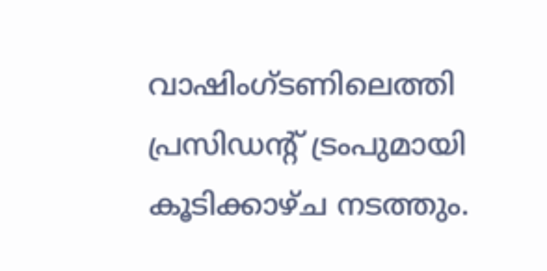വാഷിംഗ്ടണിലെത്തി പ്രസിഡന്‍റ് ട്രംപുമായി കൂടിക്കാഴ്ച നടത്തും.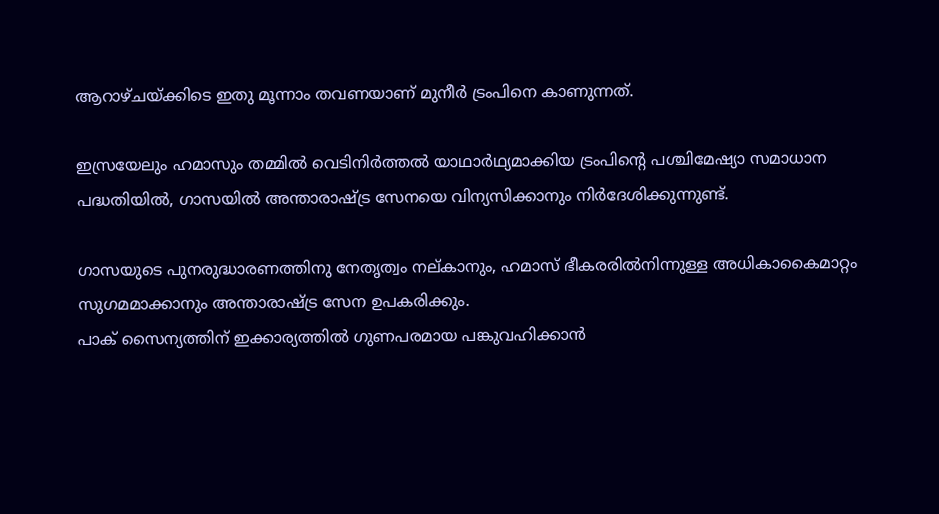ആറാഴ്ചയ്ക്കിടെ ഇതു മൂന്നാം തവണയാണ് മുനീർ ട്രംപിനെ കാണുന്നത്.

ഇസ്രയേലും ഹമാസും തമ്മിൽ വെടിനിർത്തൽ യാഥാർഥ്യമാക്കിയ ട്രംപിന്‍റെ പശ്ചിമേഷ്യാ സമാധാന പദ്ധതിയിൽ, ഗാസയിൽ അന്താരാഷ്‌ട്ര സേനയെ വിന്യസിക്കാനും നിർദേശിക്കുന്നുണ്ട്.

ഗാസയുടെ പുനരുദ്ധാരണത്തിനു നേതൃത്വം നല്കാനും, ഹമാസ് ഭീകരരിൽനിന്നുള്ള അധികാകൈമാറ്റം സുഗമമാക്കാനും അന്താരാഷ്‌ട്ര സേന ഉപകരിക്കും.
പാക് സൈന്യത്തിന് ഇക്കാര്യത്തിൽ ഗുണപരമായ പങ്കുവഹിക്കാൻ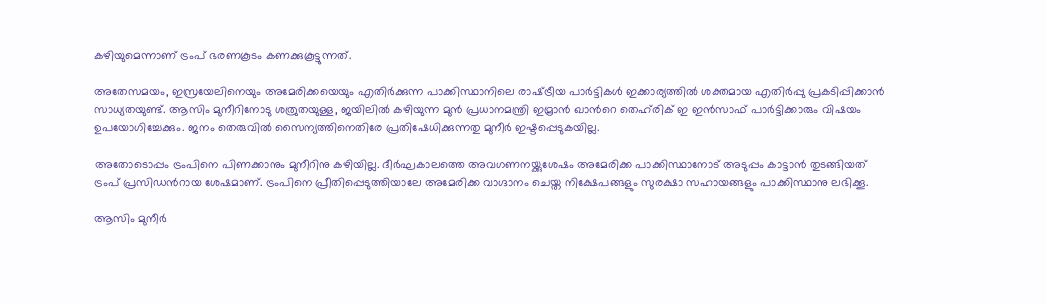കഴിയുമെന്നാണ് ട്രംപ് ഭരണകൂടം കണക്കുകൂട്ടുന്നത്.

അതേസമയം, ഇസ്രയേലിനെയും അമേരിക്കയെയും എതിർക്കുന്ന പാക്കിസ്ഥാനിലെ രാഷ്‌ട്രീയ പാർട്ടികൾ ഇക്കാര്യത്തിൽ ശക്തമായ എതിർപ്പു പ്രകടിപ്പിക്കാൻ സാധ്യതയുണ്ട്. ആസിം മുനീറിനോടു ശത്രുതയുള്ള, ജയിലിൽ കഴിയുന്ന മുൻ പ്രധാനമന്ത്രി ഇമ്രാൻ ഖാന്‍റെ തെഹ്‌രിക് ഇ ഇൻസാഫ് പാർട്ടിക്കാരും വിഷയം ഉപയോഗിച്ചേക്കും. ജനം തെരുവിൽ സൈന്യത്തിനെതിരേ പ്രതിഷേധിക്കുന്നതു മുനീർ ഇഷ്ടപ്പെടുകയില്ല.

അതോടൊപ്പം ട്രംപിനെ പിണക്കാനും മുനീറിനു കഴിയില്ല. ദീർഘകാലത്തെ അവഗണനയ്ക്കുശേഷം അമേരിക്ക പാക്കിസ്ഥാനോട് അടുപ്പം കാട്ടാൻ തുടങ്ങിയത് ട്രംപ് പ്രസിഡന്‍റായ ശേഷമാണ്. ട്രംപിനെ പ്രീതിപ്പെടുത്തിയാലേ അമേരിക്ക വാഗ്ദാനം ചെയ്ത നിക്ഷേപങ്ങളും സുരക്ഷാ സഹായങ്ങളും പാക്കിസ്ഥാനു ലഭിക്കൂ.

ആസിം മുനീർ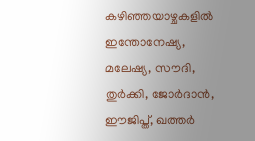കഴിഞ്ഞയാഴ്ചകളിൽ ഇന്തോനേഷ്യ, മലേഷ്യ, സൗദി, തുർക്കി, ജോർദാൻ, ഈജിപ്ത്, ഖത്തർ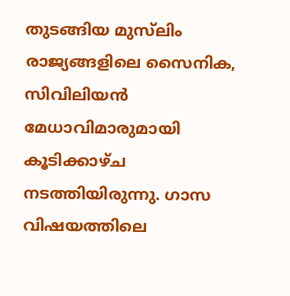തുടങ്ങിയ മുസ്‌ലിം രാജ്യങ്ങളിലെ സൈനിക, സിവിലിയൻ മേധാവിമാരുമായി കൂടിക്കാഴ്ച നടത്തിയിരുന്നു. ഗാസ വിഷയത്തിലെ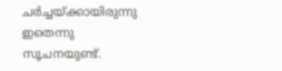ചർച്ചയ്ക്കായിരുന്നു ഇതെന്നു സൂചനയുണ്ട്.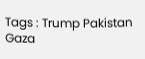Tags : Trump Pakistan Gaza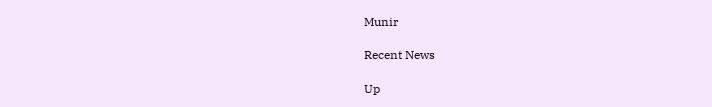Munir

Recent News

Up